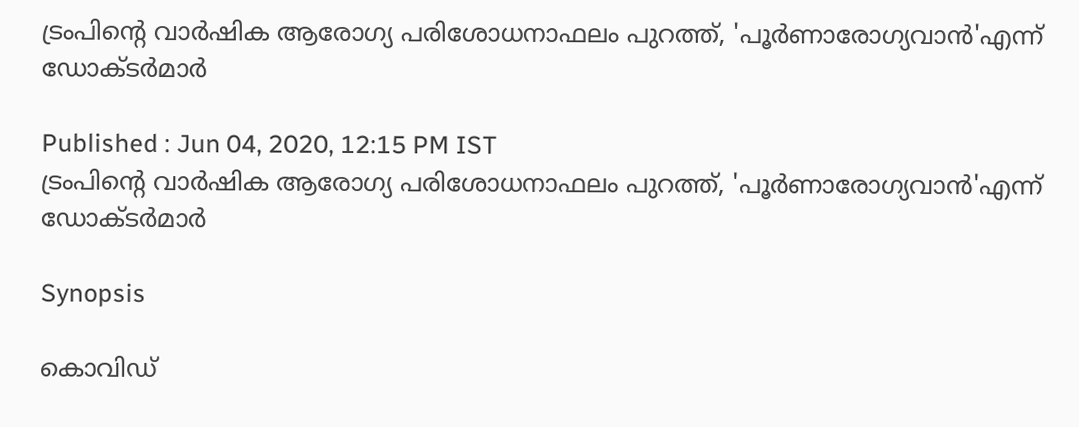ട്രംപിന്റെ വാർഷിക ആരോഗ്യ പരിശോധനാഫലം പുറത്ത്, 'പൂർണാരോഗ്യവാൻ'എന്ന് ഡോക്ടർമാർ

Published : Jun 04, 2020, 12:15 PM IST
ട്രംപിന്റെ വാർഷിക ആരോഗ്യ പരിശോധനാഫലം പുറത്ത്, 'പൂർണാരോഗ്യവാൻ'എന്ന് ഡോക്ടർമാർ

Synopsis

കൊവിഡ്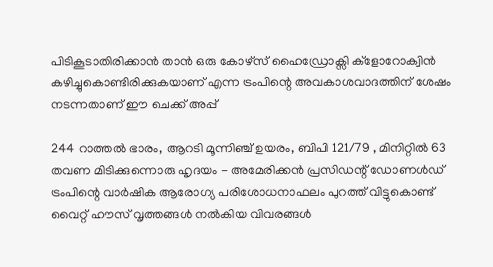പിടികൂടാതിരിക്കാൻ താൻ ഒരു കോഴ്സ് ഹൈഡ്രോക്സി ക്ളോറോക്വിൻ കഴിച്ചുകൊണ്ടിരിക്കുകയാണ് എന്ന ട്രംപിന്റെ അവകാശവാദത്തിന് ശേഷം നടന്നതാണ് ഈ ചെക്ക് അപ്പ്

244 റാത്തൽ ഭാരം, ആറടി മൂന്നിഞ്ച് ഉയരം, ബിപി 121/79 , മിനിറ്റിൽ 63 തവണ മിടിക്കുന്നൊരു ഹൃദയം - അമേരിക്കൻ പ്രസിഡന്റ് ഡോണൾഡ്‌ ട്രംപിന്റെ വാർഷിക ആരോഗ്യ പരിശോധനാഫലം പുറത്ത് വിട്ടുകൊണ്ട് വൈറ്റ് ഹൗസ് വൃത്തങ്ങൾ നൽകിയ വിവരങ്ങൾ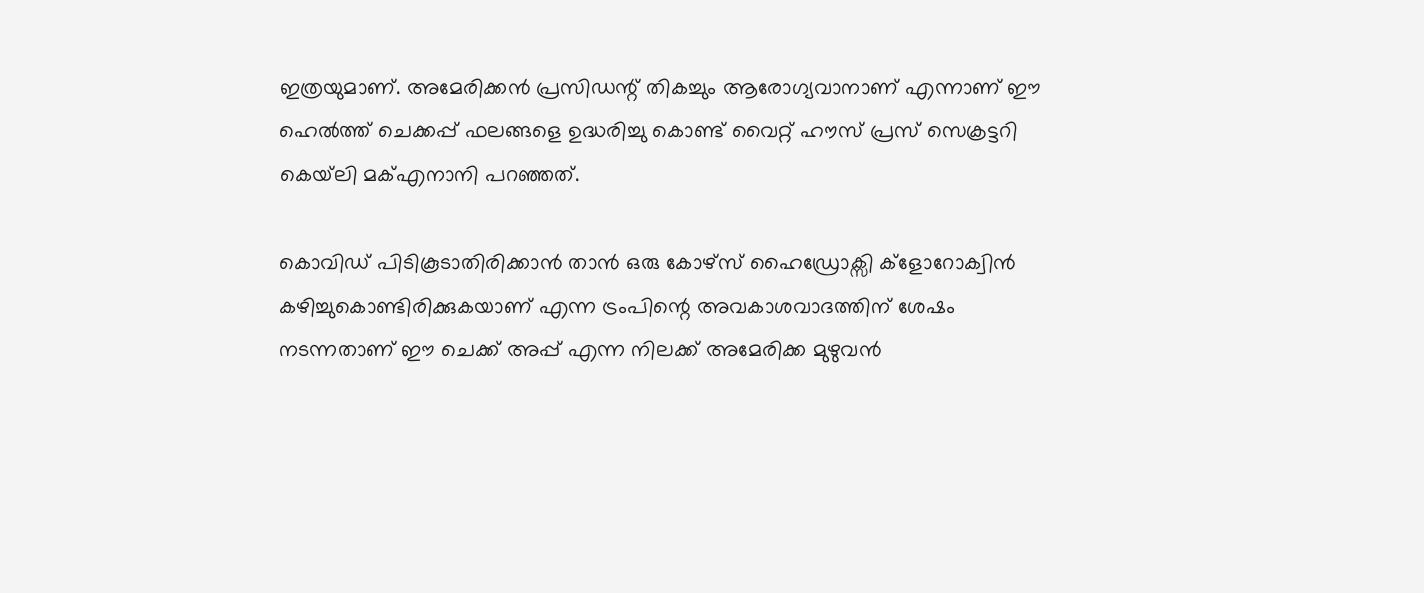ഇത്രയുമാണ്. അമേരിക്കൻ പ്രസിഡന്റ് തികച്ചും ആരോഗ്യവാനാണ് എന്നാണ് ഈ ഹെൽത്ത് ചെക്കപ്പ് ഫലങ്ങളെ ഉദ്ധരിച്ചു കൊണ്ട് വൈറ്റ് ഹൗസ് പ്രസ് സെക്രട്ടറി കെയ്‌ലി മക്എനാനി പറഞ്ഞത്.

കൊവിഡ് പിടികൂടാതിരിക്കാൻ താൻ ഒരു കോഴ്സ് ഹൈഡ്രോക്സി ക്ളോറോക്വിൻ കഴിച്ചുകൊണ്ടിരിക്കുകയാണ് എന്ന ട്രംപിന്റെ അവകാശവാദത്തിന് ശേഷം നടന്നതാണ് ഈ ചെക്ക് അപ്പ് എന്ന നിലക്ക് അമേരിക്ക മുഴുവൻ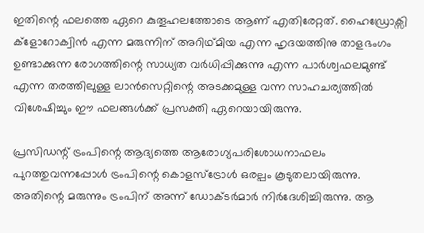ഇതിന്റെ ഫലത്തെ ഏറെ കുതൂഹലത്തോടെ ആണ് എതിരേറ്റത്. ഹൈഡ്രോക്സി ക്ളോറോക്വിൻ എന്ന മരുന്നിന് അറിഥ്മിയ എന്ന ഹൃദയത്തിനു താളഭംഗം ഉണ്ടാക്കുന്ന രോഗത്തിന്റെ സാധ്യത വർധിപ്പിക്കുന്നു എന്ന പാർശ്വഫലമുണ്ട് എന്ന തരത്തിലുള്ള ലാൻസെറ്റിന്റെ അടക്കമുള്ള വന്ന സാഹചര്യത്തിൽ വിശേഷിച്ചും ഈ ഫലങ്ങൾക്ക് പ്രസക്തി ഏറെയായിരുന്നു.

പ്രസിഡന്റ് ട്രംപിന്റെ ആദ്യത്തെ ആരോഗ്യപരിശോധനാഫലം പുറത്തുവന്നപ്പോൾ ട്രംപിന്റെ കൊളസ്‌ട്രോൾ ഒരല്പം കൂടുതലായിരുന്നു. അതിന്റെ മരുന്നും ട്രംപിന് അന്ന് ഡോക്ടർമാർ നിർദേശിച്ചിരുന്നു. ആ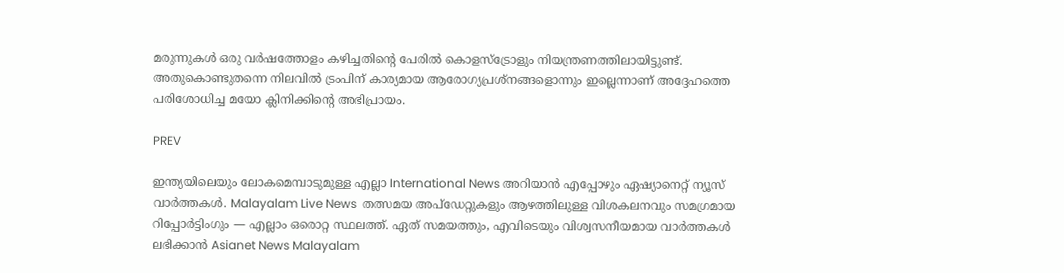മരുന്നുകൾ ഒരു വർഷത്തോളം കഴിച്ചതിന്റെ പേരിൽ കൊളസ്ട്രോളും നിയന്ത്രണത്തിലായിട്ടുണ്ട്. അതുകൊണ്ടുതന്നെ നിലവിൽ ട്രംപിന് കാര്യമായ ആരോഗ്യപ്രശ്നങ്ങളൊന്നും ഇല്ലെന്നാണ് അദ്ദേഹത്തെ പരിശോധിച്ച മയോ ക്ലിനിക്കിന്റെ അഭിപ്രായം.

PREV

ഇന്ത്യയിലെയും ലോകമെമ്പാടുമുള്ള എല്ലാ International News അറിയാൻ എപ്പോഴും ഏഷ്യാനെറ്റ് ന്യൂസ് വാർത്തകൾ. Malayalam Live News  തത്സമയ അപ്‌ഡേറ്റുകളും ആഴത്തിലുള്ള വിശകലനവും സമഗ്രമായ റിപ്പോർട്ടിംഗും — എല്ലാം ഒരൊറ്റ സ്ഥലത്ത്. ഏത് സമയത്തും, എവിടെയും വിശ്വസനീയമായ വാർത്തകൾ ലഭിക്കാൻ Asianet News Malayalam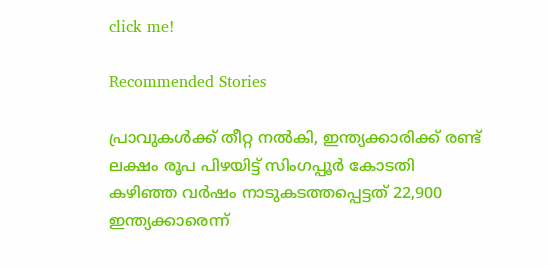click me!

Recommended Stories

പ്രാവുകൾക്ക് തീറ്റ നൽകി, ഇന്ത്യക്കാരിക്ക് രണ്ട് ലക്ഷം രൂപ പിഴയിട്ട് സിംഗപ്പൂർ കോടതി
കഴിഞ്ഞ വർഷം നാടുകടത്തപ്പെട്ടത് 22,900 ഇന്ത്യക്കാരെന്ന്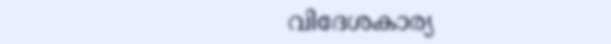വിദേശകാര്യ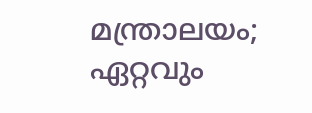മന്ത്രാലയം; ഏറ്റവും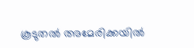കൂടുതൽ അമേരിക്കയിൽ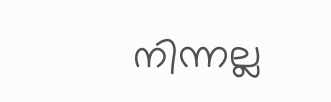നിന്നല്ല